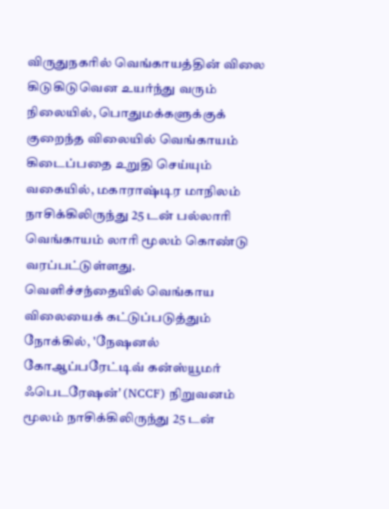விருதுநகரில் வெங்காயத்தின் விலை கிடுகிடுவென உயர்ந்து வரும் நிலையில், பொதுமக்களுக்குக் குறைந்த விலையில் வெங்காயம் கிடைப்பதை உறுதி செய்யும் வகையில், மகாராஷ்டிர மாநிலம் நாசிக்கிலிருந்து 25 டன் பல்லாரி வெங்காயம் லாரி மூலம் கொண்டு வரப்பட்டுள்ளது.
வெளிச்சந்தையில் வெங்காய விலையைக் கட்டுப்படுத்தும் நோக்கில், 'நேஷனல் கோஆப்பரேட்டிவ் கன்ஸ்யூமர் ஃபெடரேஷன்' (NCCF) நிறுவனம் மூலம் நாசிக்கிலிருந்து 25 டன்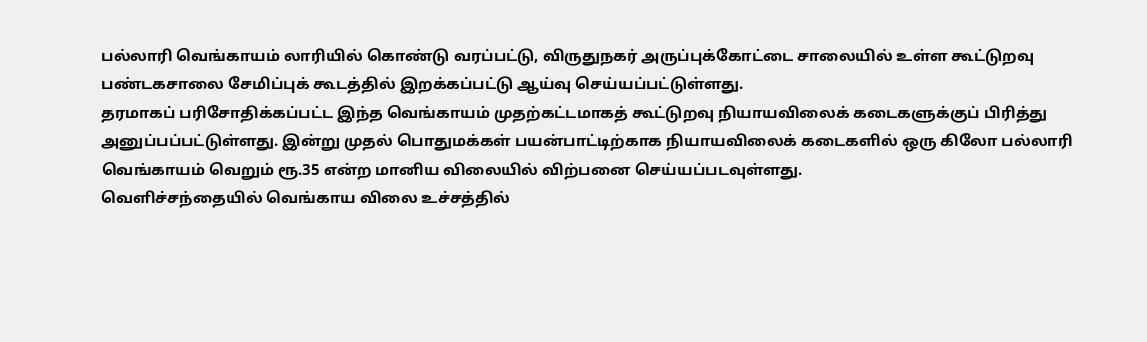பல்லாரி வெங்காயம் லாரியில் கொண்டு வரப்பட்டு, விருதுநகர் அருப்புக்கோட்டை சாலையில் உள்ள கூட்டுறவு பண்டகசாலை சேமிப்புக் கூடத்தில் இறக்கப்பட்டு ஆய்வு செய்யப்பட்டுள்ளது.
தரமாகப் பரிசோதிக்கப்பட்ட இந்த வெங்காயம் முதற்கட்டமாகத் கூட்டுறவு நியாயவிலைக் கடைகளுக்குப் பிரித்து அனுப்பப்பட்டுள்ளது. இன்று முதல் பொதுமக்கள் பயன்பாட்டிற்காக நியாயவிலைக் கடைகளில் ஒரு கிலோ பல்லாரி வெங்காயம் வெறும் ரூ.35 என்ற மானிய விலையில் விற்பனை செய்யப்படவுள்ளது.
வெளிச்சந்தையில் வெங்காய விலை உச்சத்தில்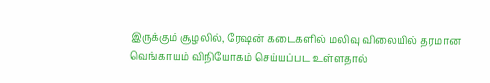இருக்கும் சூழலில், ரேஷன் கடைகளில் மலிவு விலையில் தரமான வெங்காயம் விநியோகம் செய்யப்பட உள்ளதால்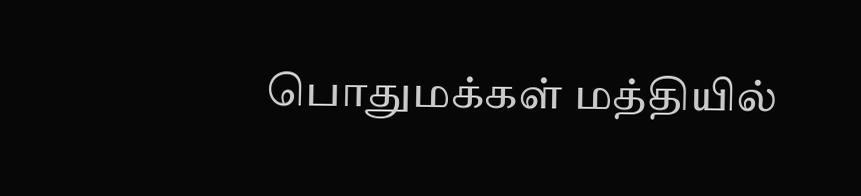பொதுமக்கள் மத்தியில்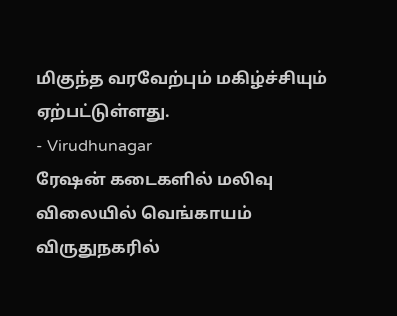மிகுந்த வரவேற்பும் மகிழ்ச்சியும் ஏற்பட்டுள்ளது.
- Virudhunagar
ரேஷன் கடைகளில் மலிவு விலையில் வெங்காயம்
விருதுநகரில்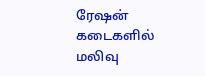ரேஷன் கடைகளில் மலிவு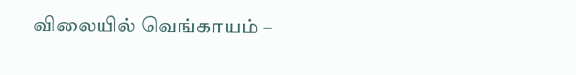விலையில் வெங்காயம் –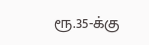ரூ.35-க்கு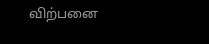விற்பனை